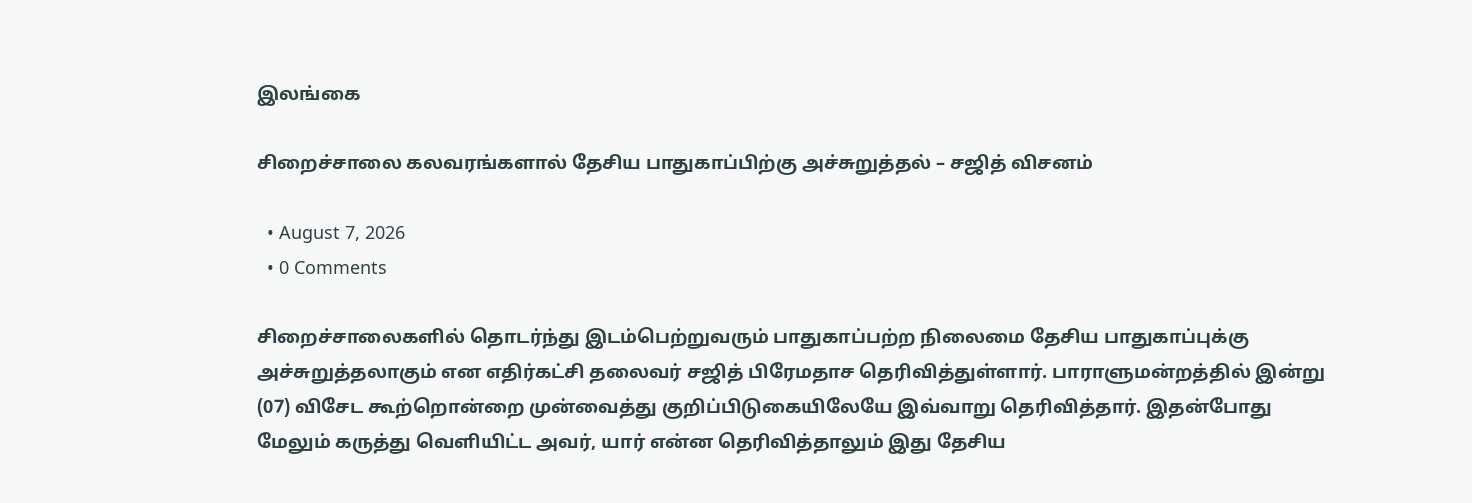இலங்கை

சிறைச்சாலை கலவரங்களால் தேசிய பாதுகாப்பிற்கு அச்சுறுத்தல் – சஜித் விசனம்

  • August 7, 2026
  • 0 Comments

சிறைச்சாலைகளில் தொடர்ந்து இடம்பெற்றுவரும் பாதுகாப்பற்ற நிலைமை தேசிய பாதுகாப்புக்கு அச்சுறுத்தலாகும் என எதிர்கட்சி தலைவர் சஜித் பிரேமதாச தெரிவித்துள்ளார். பாராளுமன்றத்தில் இன்று  (07) விசேட கூற்றொன்றை முன்வைத்து குறிப்பிடுகையிலேயே இவ்வாறு தெரிவித்தார். இதன்போது மேலும் கருத்து வெளியிட்ட அவர், யார் என்ன தெரிவித்தாலும் இது தேசிய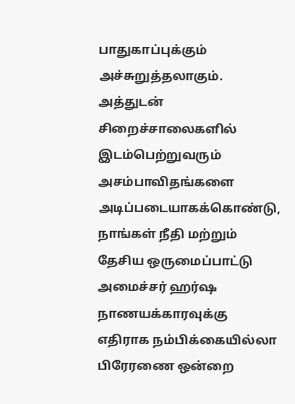பாதுகாப்புக்கும் அச்சுறுத்தலாகும். அத்துடன் சிறைச்சாலைகளில் இடம்பெற்றுவரும் அசம்பாவிதங்களை அடிப்படையாகக்கொண்டு, நாங்கள் நீதி மற்றும் தேசிய ஒருமைப்பாட்டு அமைச்சர் ஹர்ஷ நாணயக்காரவுக்கு எதிராக நம்பிக்கையில்லா பிரேரணை ஒன்றை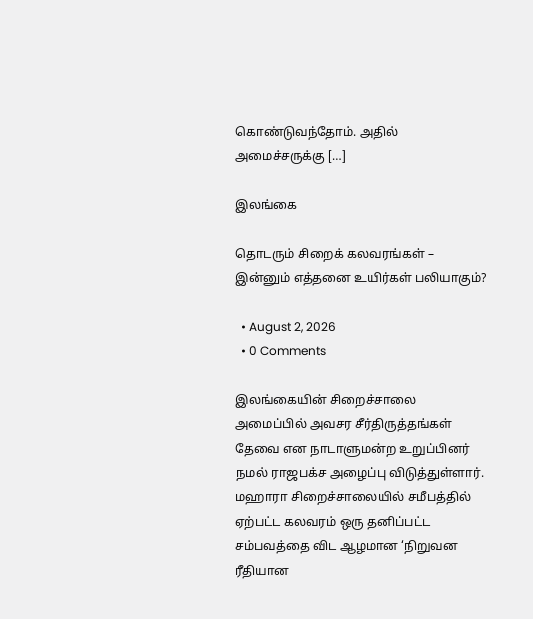கொண்டுவந்தோம். அதில் அமைச்சருக்கு […]

இலங்கை

தொடரும் சிறைக் கலவரங்கள் – இன்னும் எத்தனை உயிர்கள் பலியாகும்?

  • August 2, 2026
  • 0 Comments

இலங்கையின் சிறைச்சாலை அமைப்பில் அவசர சீர்திருத்தங்கள் தேவை என நாடாளுமன்ற உறுப்பினர் நமல் ராஜபக்ச அழைப்பு விடுத்துள்ளார். மஹாரா சிறைச்சாலையில் சமீபத்தில் ஏற்பட்ட கலவரம் ஒரு தனிப்பட்ட சம்பவத்தை விட ஆழமான ‘நிறுவன ரீதியான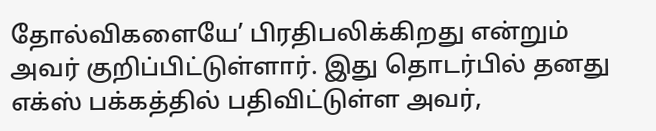தோல்விகளையே’ பிரதிபலிக்கிறது என்றும் அவர் குறிப்பிட்டுள்ளார். இது தொடர்பில் தனது எக்ஸ் பக்கத்தில் பதிவிட்டுள்ள அவர்,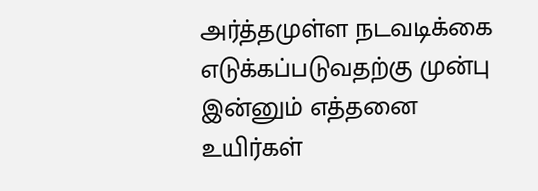அர்த்தமுள்ள நடவடிக்கை எடுக்கப்படுவதற்கு முன்பு இன்னும் எத்தனை உயிர்கள்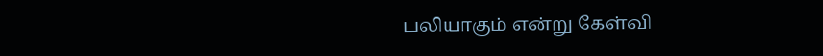பலியாகும் என்று கேள்வி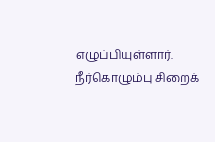எழுப்பியுள்ளார். நீர்கொழும்பு சிறைக்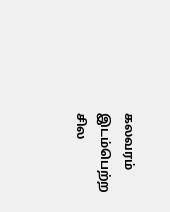கலவரம் இடம்பெற்ற சில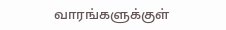வாரங்களுக்குள்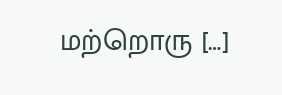மற்றொரு […]